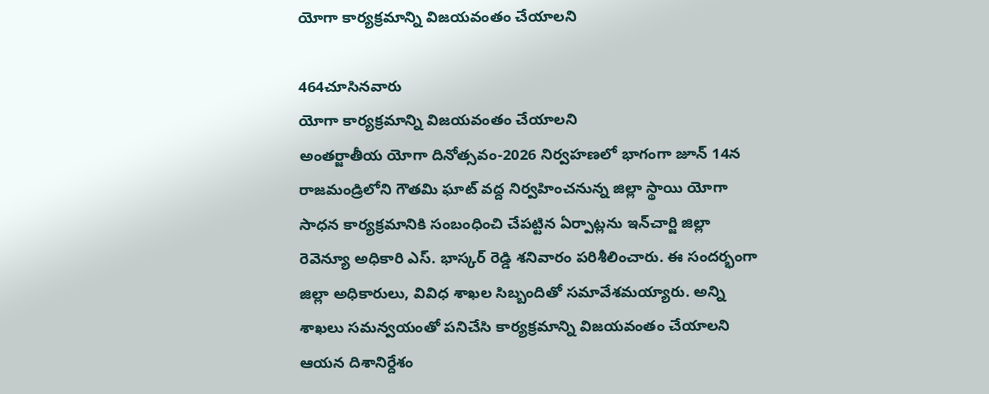యోగా కార్యక్రమాన్ని విజయవంతం చేయాలని

464చూసినవారు
యోగా కార్యక్రమాన్ని విజయవంతం చేయాలని
అంతర్జాతీయ యోగా దినోత్సవం-2026 నిర్వహణలో భాగంగా జూన్ 14న రాజమండ్రిలోని గౌతమి ఘాట్ వద్ద నిర్వహించనున్న జిల్లా స్థాయి యోగా సాధన కార్యక్రమానికి సంబంధించి చేపట్టిన ఏర్పాట్లను ఇన్‌చార్జి జిల్లా రెవెన్యూ అధికారి ఎస్. భాస్కర్ రెడ్డి శనివారం పరిశీలించారు. ఈ సందర్భంగా జిల్లా అధికారులు, వివిధ శాఖల సిబ్బందితో సమావేశమయ్యారు. అన్ని శాఖలు సమన్వయంతో పనిచేసి కార్యక్రమాన్ని విజయవంతం చేయాలని ఆయన దిశానిర్దేశం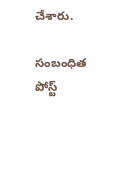చేశారు.

సంబంధిత పోస్ట్